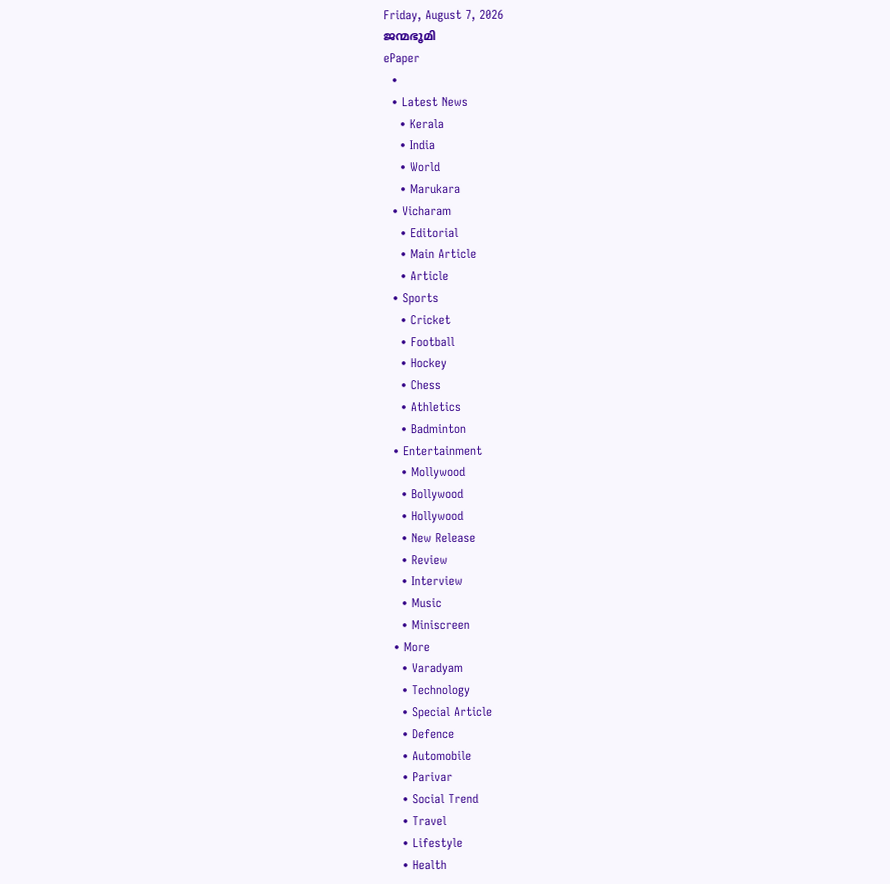Friday, August 7, 2026
ജന്മഭൂമി
ePaper
  •
  • Latest News
    • Kerala
    • India
    • World
    • Marukara
  • Vicharam
    • Editorial
    • Main Article
    • Article
  • Sports
    • Cricket
    • Football
    • Hockey
    • Chess
    • Athletics
    • Badminton
  • Entertainment
    • Mollywood
    • Bollywood
    • Hollywood
    • New Release
    • Review
    • Interview
    • Music
    • Miniscreen
  • More
    • Varadyam
    • Technology
    • Special Article
    • Defence
    • Automobile
    • Parivar
    • Social Trend
    • Travel
    • Lifestyle
    • Health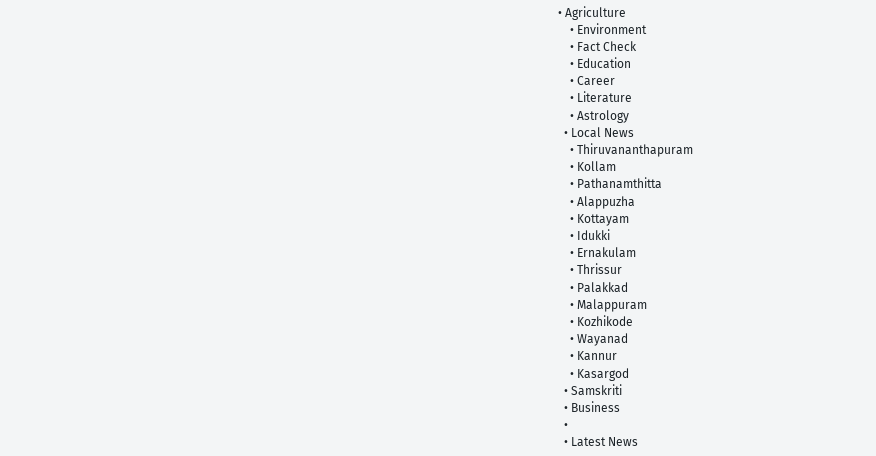• Agriculture
    • Environment
    • Fact Check
    • Education
    • Career
    • Literature
    • Astrology
  • Local News
    • Thiruvananthapuram
    • Kollam
    • Pathanamthitta
    • Alappuzha
    • Kottayam
    • Idukki
    • Ernakulam
    • Thrissur
    • Palakkad
    • Malappuram
    • Kozhikode
    • Wayanad
    • Kannur
    • Kasargod
  • Samskriti
  • Business
  •
  • Latest News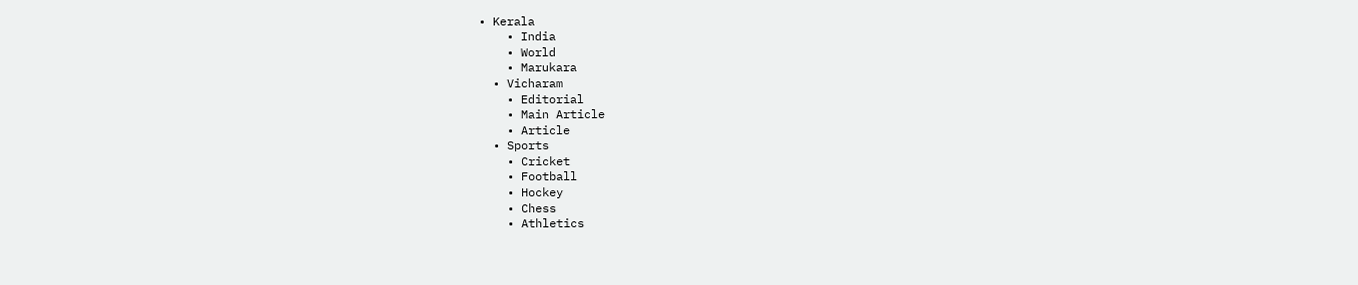• Kerala
    • India
    • World
    • Marukara
  • Vicharam
    • Editorial
    • Main Article
    • Article
  • Sports
    • Cricket
    • Football
    • Hockey
    • Chess
    • Athletics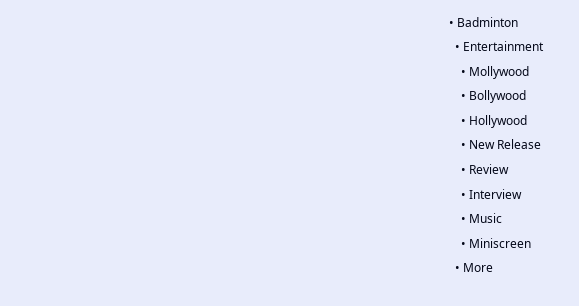• Badminton
  • Entertainment
    • Mollywood
    • Bollywood
    • Hollywood
    • New Release
    • Review
    • Interview
    • Music
    • Miniscreen
  • More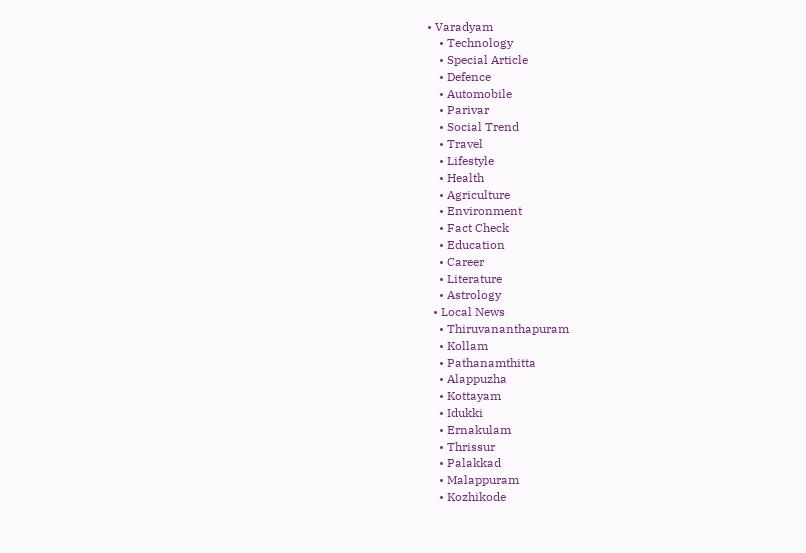• Varadyam
    • Technology
    • Special Article
    • Defence
    • Automobile
    • Parivar
    • Social Trend
    • Travel
    • Lifestyle
    • Health
    • Agriculture
    • Environment
    • Fact Check
    • Education
    • Career
    • Literature
    • Astrology
  • Local News
    • Thiruvananthapuram
    • Kollam
    • Pathanamthitta
    • Alappuzha
    • Kottayam
    • Idukki
    • Ernakulam
    • Thrissur
    • Palakkad
    • Malappuram
    • Kozhikode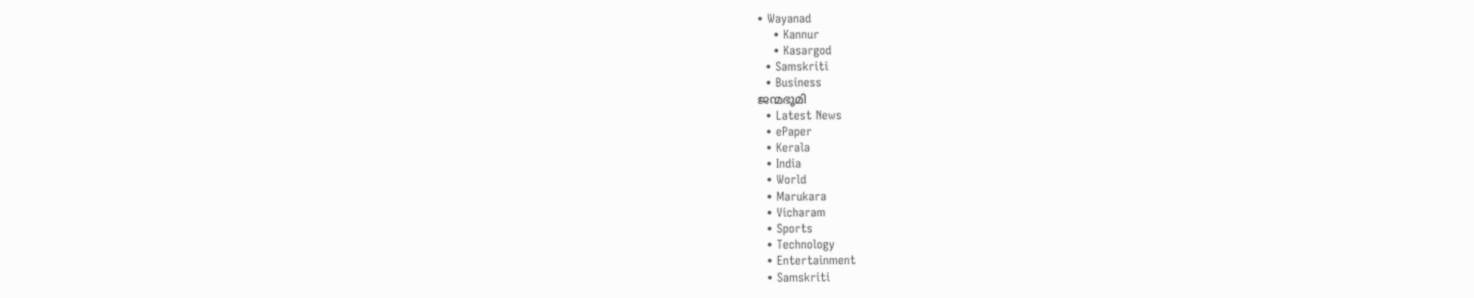• Wayanad
    • Kannur
    • Kasargod
  • Samskriti
  • Business
ജന്മഭൂമി
  • Latest News
  • ePaper
  • Kerala
  • India
  • World
  • Marukara
  • Vicharam
  • Sports
  • Technology
  • Entertainment
  • Samskriti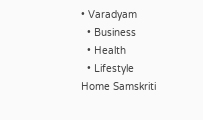• Varadyam
  • Business
  • Health
  • Lifestyle
Home Samskriti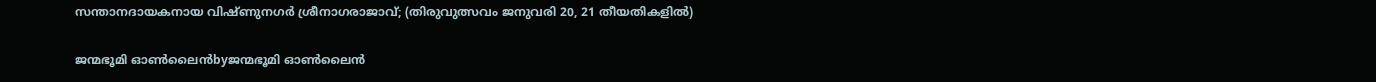സന്താനദായകനായ വിഷ്ണുനഗര്‍ ശ്രീനാഗരാജാവ്; (തിരുവുത്സവം ജനുവരി 20, 21 തീയതികളില്‍)

ജന്മഭൂമി ഓണ്‍ലൈന്‍byജന്മഭൂമി ഓണ്‍ലൈന്‍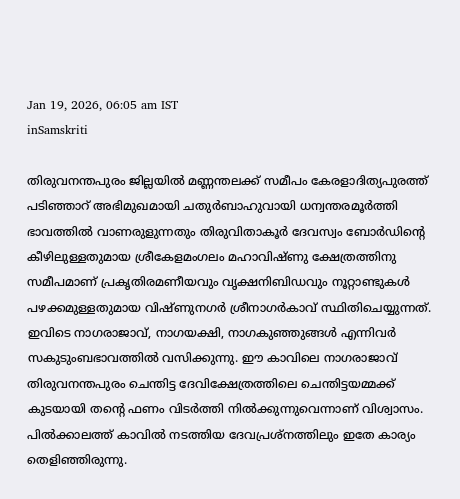Jan 19, 2026, 06:05 am IST
inSamskriti

തിരുവനന്തപുരം ജില്ലയില്‍ മണ്ണന്തലക്ക് സമീപം കേരളാദിത്യപുരത്ത് പടിഞ്ഞാറ് അഭിമുഖമായി ചതുര്‍ബാഹുവായി ധന്വന്തരമൂര്‍ത്തി ഭാവത്തില്‍ വാണരുളുന്നതും തിരുവിതാകൂര്‍ ദേവസ്വം ബോര്‍ഡിന്റെ കീഴിലുള്ളതുമായ ശ്രീകേളമംഗലം മഹാവിഷ്ണു ക്ഷേത്രത്തിനു സമീപമാണ് പ്രകൃതിരമണീയവും വൃക്ഷനിബിഡവും നൂറ്റാണ്ടുകള്‍ പഴക്കമുള്ളതുമായ വിഷ്ണുനഗര്‍ ശ്രീനാഗര്‍കാവ് സ്ഥിതിചെയ്യുന്നത്. ഇവിടെ നാഗരാജാവ്, നാഗയക്ഷി, നാഗകുഞ്ഞുങ്ങള്‍ എന്നിവര്‍ സകുടുംബഭാവത്തില്‍ വസിക്കുന്നു. ഈ കാവിലെ നാഗരാജാവ് തിരുവനന്തപുരം ചെന്തിട്ട ദേവിക്ഷേത്രത്തിലെ ചെന്തിട്ടയമ്മക്ക് കുടയായി തന്റെ ഫണം വിടര്‍ത്തി നില്‍ക്കുന്നുവെന്നാണ് വിശ്വാസം. പില്‍ക്കാലത്ത് കാവില്‍ നടത്തിയ ദേവപ്രശ്നത്തിലും ഇതേ കാര്യം തെളിഞ്ഞിരുന്നു.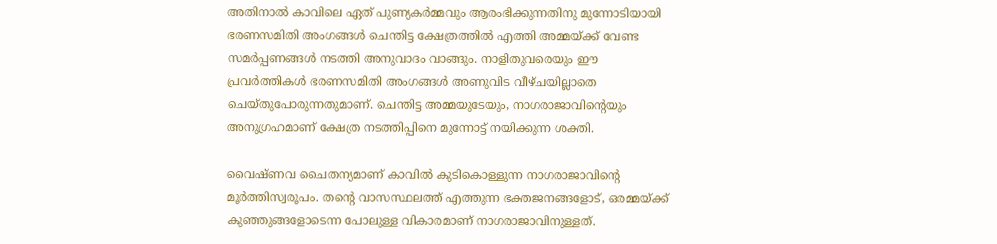അതിനാല്‍ കാവിലെ ഏത് പുണ്യകര്‍മ്മവും ആരംഭിക്കുന്നതിനു മുന്നോടിയായി ഭരണസമിതി അംഗങ്ങള്‍ ചെന്തിട്ട ക്ഷേത്രത്തില്‍ എത്തി അമ്മയ്‌ക്ക് വേണ്ട സമര്‍പ്പണങ്ങള്‍ നടത്തി അനുവാദം വാങ്ങും. നാളിതുവരെയും ഈ പ്രവര്‍ത്തികള്‍ ഭരണസമിതി അംഗങ്ങള്‍ അണുവിട വീഴ്ചയില്ലാതെ ചെയ്തുപോരുന്നതുമാണ്. ചെന്തിട്ട അമ്മയുടേയും, നാഗരാജാവിന്റെയും അനുഗ്രഹമാണ് ക്ഷേത്ര നടത്തിപ്പിനെ മുന്നോട്ട് നയിക്കുന്ന ശക്തി.

വൈഷ്ണവ ചൈതന്യമാണ് കാവില്‍ കുടികൊള്ളുന്ന നാഗരാജാവിന്റെ മൂര്‍ത്തിസ്വരൂപം. തന്റെ വാസസ്ഥലത്ത് എത്തുന്ന ഭക്തജനങ്ങളോട്, ഒരമ്മയ്‌ക്ക് കുഞ്ഞുങ്ങളോടെന്ന പോലുള്ള വികാരമാണ് നാഗരാജാവിനുള്ളത്.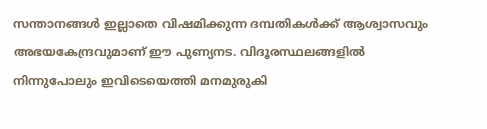സന്താനങ്ങള്‍ ഇല്ലാതെ വിഷമിക്കുന്ന ദമ്പതികള്‍ക്ക് ആശ്വാസവും അഭയകേന്ദ്രവുമാണ് ഈ പുണ്യനട. വിദൂരസ്ഥലങ്ങളില്‍ നിന്നുപോലും ഇവിടെയെത്തി മനമുരുകി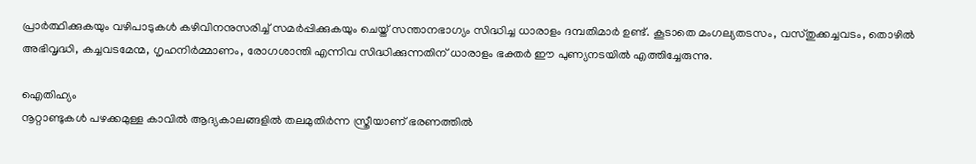പ്രാര്‍ത്ഥിക്കുകയും വഴിപാടുകള്‍ കഴിവിനനുസരിച്ച് സമര്‍പ്പിക്കുകയും ചെയ്ത് സന്താനഭാഗ്യം സിദ്ധിച്ച ധാരാളം ദമ്പതിമാര്‍ ഉണ്ട്. കൂടാതെ മംഗല്യതടസം, വസ്തുക്കച്ചവടം, തൊഴില്‍ അഭിവൃദ്ധി, കച്ചവടമേന്മ, ഗൃഹനിര്‍മ്മാണം, രോഗശാന്തി എന്നിവ സിദ്ധിക്കുന്നതിന് ധാരാളം ഭക്തര്‍ ഈ പുണ്യനടയില്‍ എത്തിച്ചേരുന്നു.

ഐതിഹ്യം
നൂറ്റാണ്ടുകള്‍ പഴക്കമുള്ള കാവില്‍ ആദ്യകാലങ്ങളില്‍ തലമുതിര്‍ന്ന സ്ത്രീയാണ് ഭരണത്തില്‍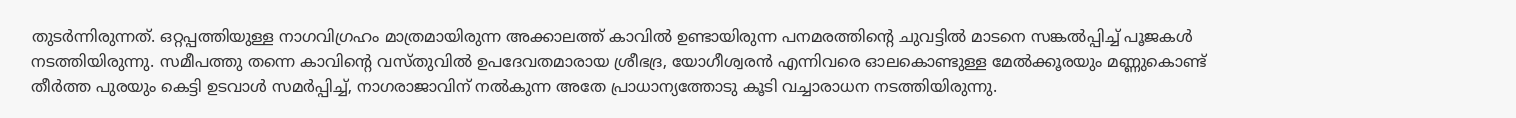തുടര്‍ന്നിരുന്നത്. ഒറ്റപ്പത്തിയുള്ള നാഗവിഗ്രഹം മാത്രമായിരുന്ന അക്കാലത്ത് കാവില്‍ ഉണ്ടായിരുന്ന പനമരത്തിന്റെ ചുവട്ടില്‍ മാടനെ സങ്കല്‍പ്പിച്ച് പൂജകള്‍ നടത്തിയിരുന്നു. സമീപത്തു തന്നെ കാവിന്റെ വസ്തുവില്‍ ഉപദേവതമാരായ ശ്രീഭദ്ര, യോഗീശ്വരന്‍ എന്നിവരെ ഓലകൊണ്ടുള്ള മേല്‍ക്കൂരയും മണ്ണുകൊണ്ട് തീര്‍ത്ത പുരയും കെട്ടി ഉടവാള്‍ സമര്‍പ്പിച്ച്, നാഗരാജാവിന് നല്‍കുന്ന അതേ പ്രാധാന്യത്തോടു കൂടി വച്ചാരാധന നടത്തിയിരുന്നു.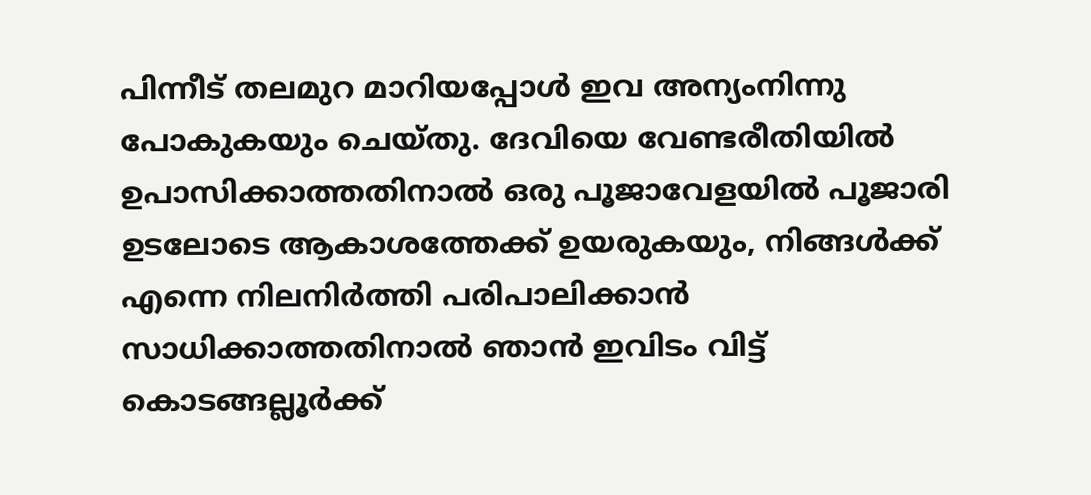പിന്നീട് തലമുറ മാറിയപ്പോള്‍ ഇവ അന്യംനിന്നു പോകുകയും ചെയ്തു. ദേവിയെ വേണ്ടരീതിയില്‍ ഉപാസിക്കാത്തതിനാല്‍ ഒരു പൂജാവേളയില്‍ പൂജാരി ഉടലോടെ ആകാശത്തേക്ക് ഉയരുകയും, നിങ്ങള്‍ക്ക് എന്നെ നിലനിര്‍ത്തി പരിപാലിക്കാന്‍ സാധിക്കാത്തതിനാല്‍ ഞാന്‍ ഇവിടം വിട്ട് കൊടങ്ങല്ലൂര്‍ക്ക്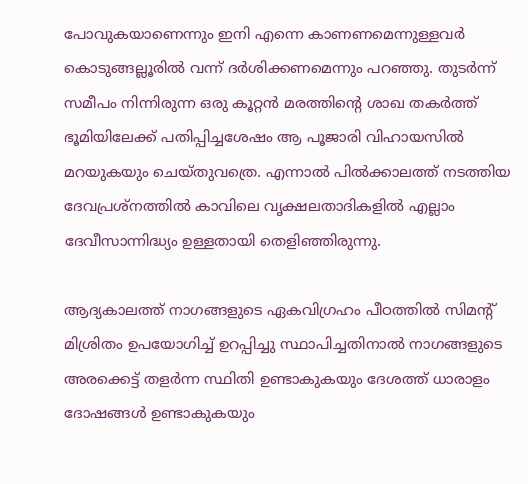പോവുകയാണെന്നും ഇനി എന്നെ കാണണമെന്നുള്ളവര്‍ കൊടുങ്ങല്ലൂരില്‍ വന്ന് ദര്‍ശിക്കണമെന്നും പറഞ്ഞു. തുടര്‍ന്ന് സമീപം നിന്നിരുന്ന ഒരു കൂറ്റന്‍ മരത്തിന്റെ ശാഖ തകര്‍ത്ത് ഭൂമിയിലേക്ക് പതിപ്പിച്ചശേഷം ആ പൂജാരി വിഹായസില്‍ മറയുകയും ചെയ്തുവത്രെ. എന്നാല്‍ പില്‍ക്കാലത്ത് നടത്തിയ ദേവപ്രശ്‌നത്തില്‍ കാവിലെ വൃക്ഷലതാദികളില്‍ എല്ലാം ദേവീസാന്നിദ്ധ്യം ഉള്ളതായി തെളിഞ്ഞിരുന്നു.

ആദ്യകാലത്ത് നാഗങ്ങളുടെ ഏകവിഗ്രഹം പീഠത്തില്‍ സിമന്റ് മിശ്രിതം ഉപയോഗിച്ച് ഉറപ്പിച്ചു സ്ഥാപിച്ചതിനാല്‍ നാഗങ്ങളുടെ അരക്കെട്ട് തളര്‍ന്ന സ്ഥിതി ഉണ്ടാകുകയും ദേശത്ത് ധാരാളം ദോഷങ്ങള്‍ ഉണ്ടാകുകയും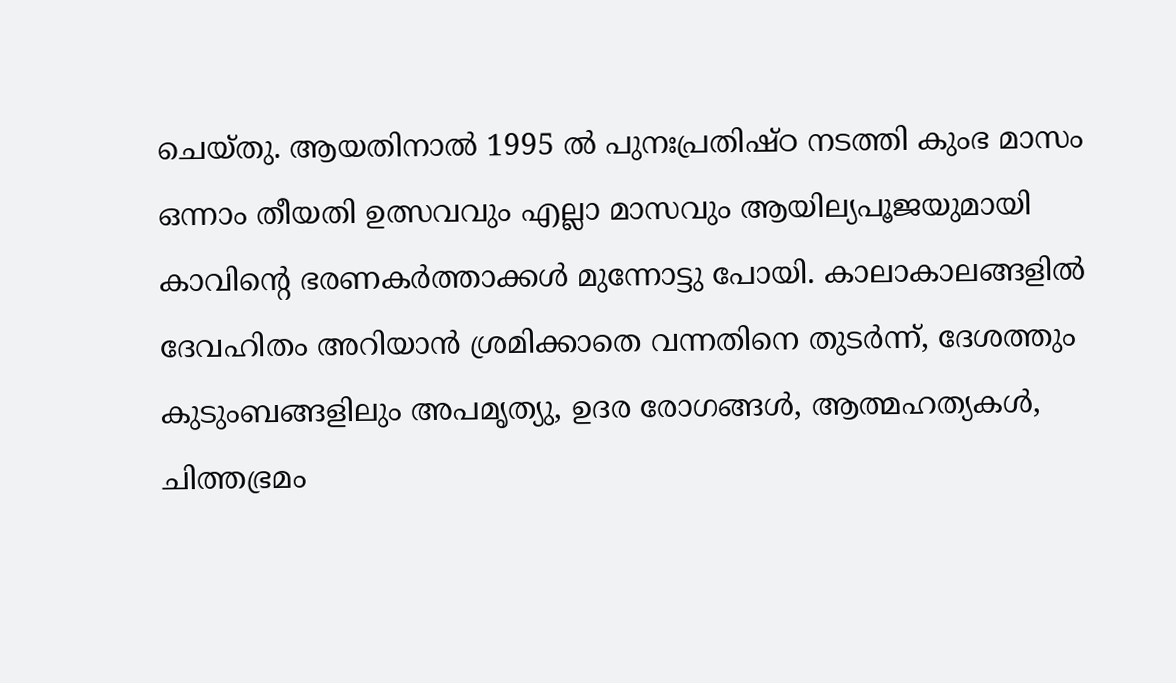ചെയ്തു. ആയതിനാല്‍ 1995 ല്‍ പുനഃപ്രതിഷ്ഠ നടത്തി കുംഭ മാസം ഒന്നാം തീയതി ഉത്സവവും എല്ലാ മാസവും ആയില്യപൂജയുമായി കാവിന്റെ ഭരണകര്‍ത്താക്കള്‍ മുന്നോട്ടു പോയി. കാലാകാലങ്ങളില്‍ ദേവഹിതം അറിയാന്‍ ശ്രമിക്കാതെ വന്നതിനെ തുടര്‍ന്ന്, ദേശത്തും കുടുംബങ്ങളിലും അപമൃത്യു, ഉദര രോഗങ്ങള്‍, ആത്മഹത്യകള്‍, ചിത്തഭ്രമം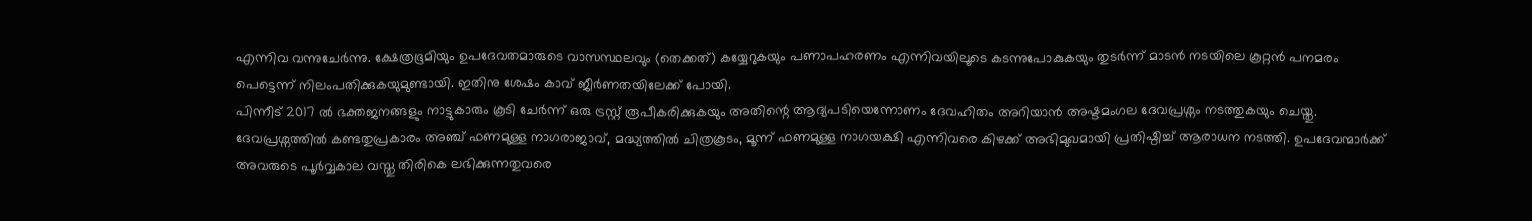എന്നിവ വന്നുചേര്‍ന്നു. ക്ഷേത്രഭൂമിയും ഉപദേവതമാരുടെ വാസസ്ഥലവും (തെക്കത്) കയ്യേറുകയും പണാപഹരണം എന്നിവയിലൂടെ കടന്നുപോകുകയും തുടര്‍ന്ന് മാടന്‍ നടയിലെ കൂറ്റന്‍ പനമരം പെട്ടെന്ന് നിലംപതിക്കുകയുമുണ്ടായി. ഇതിനു ശേഷം കാവ് ജീര്‍ണതയിലേക്ക് പോയി.
പിന്നീട് 2017 ല്‍ ഭക്തജനങ്ങളും നാട്ടുകാരും കൂടി ചേര്‍ന്ന് ഒരു ട്രസ്റ്റ് രൂപീകരിക്കുകയും അതിന്റെ ആദ്യപടിയെന്നോണം ദേവഹിതം അറിയാന്‍ അഷ്ടമംഗല ദേവപ്രശ്നം നടത്തുകയും ചെയ്തു. ദേവപ്രശ്നത്തില്‍ കണ്ടതുപ്രകാരം അഞ്ച് ഫണമുള്ള നാഗരാജാവ്, മദ്ധ്യത്തില്‍ ചിത്രകൂടം, മൂന്ന് ഫണമുള്ള നാഗയക്ഷി എന്നിവരെ കിഴക്ക് അഭിമുഖമായി പ്രതിഷ്ഠിച്ച് ആരാധന നടത്തി. ഉപദേവന്മാര്‍ക്ക് അവരുടെ പൂര്‍വ്വകാല വസ്തു തിരികെ ലഭിക്കുന്നതുവരെ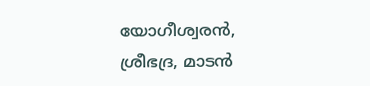യോഗീശ്വരന്‍, ശ്രീഭദ്ര, മാടന്‍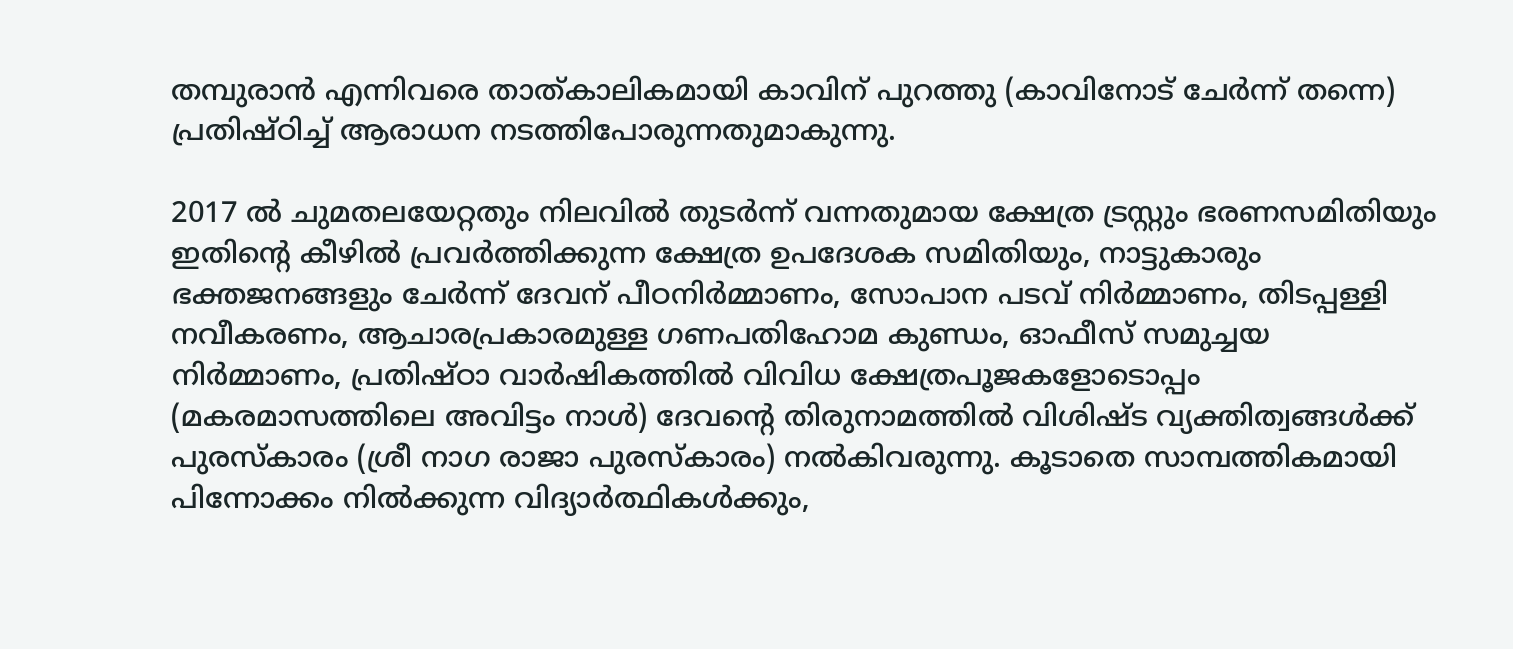തമ്പുരാന്‍ എന്നിവരെ താത്കാലികമായി കാവിന് പുറത്തു (കാവിനോട് ചേര്‍ന്ന് തന്നെ) പ്രതിഷ്ഠിച്ച് ആരാധന നടത്തിപോരുന്നതുമാകുന്നു.

2017 ല്‍ ചുമതലയേറ്റതും നിലവില്‍ തുടര്‍ന്ന് വന്നതുമായ ക്ഷേത്ര ട്രസ്റ്റും ഭരണസമിതിയും ഇതിന്റെ കീഴില്‍ പ്രവര്‍ത്തിക്കുന്ന ക്ഷേത്ര ഉപദേശക സമിതിയും, നാട്ടുകാരും ഭക്തജനങ്ങളും ചേര്‍ന്ന് ദേവന് പീഠനിര്‍മ്മാണം, സോപാന പടവ് നിര്‍മ്മാണം, തിടപ്പള്ളി നവീകരണം, ആചാരപ്രകാരമുള്ള ഗണപതിഹോമ കുണ്ഡം, ഓഫീസ് സമുച്ചയ നിര്‍മ്മാണം, പ്രതിഷ്ഠാ വാര്‍ഷികത്തില്‍ വിവിധ ക്ഷേത്രപൂജകളോടൊപ്പം (മകരമാസത്തിലെ അവിട്ടം നാള്‍) ദേവന്റെ തിരുനാമത്തില്‍ വിശിഷ്ട വ്യക്തിത്വങ്ങള്‍ക്ക് പുരസ്‌കാരം (ശ്രീ നാഗ രാജാ പുരസ്‌കാരം) നല്‍കിവരുന്നു. കൂടാതെ സാമ്പത്തികമായി പിന്നോക്കം നില്‍ക്കുന്ന വിദ്യാര്‍ത്ഥികള്‍ക്കും,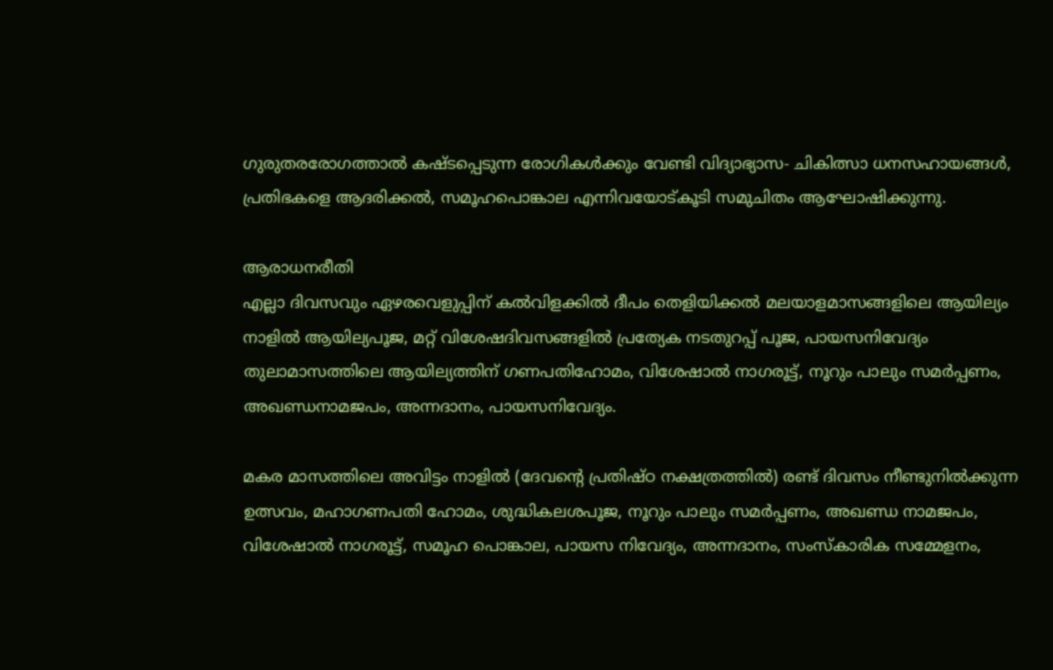ഗുരുതരരോഗത്താല്‍ കഷ്ടപ്പെടുന്ന രോഗികള്‍ക്കും വേണ്ടി വിദ്യാഭ്യാസ- ചികിത്സാ ധനസഹായങ്ങള്‍, പ്രതിഭകളെ ആദരിക്കല്‍, സമൂഹപൊങ്കാല എന്നിവയോട്കൂടി സമുചിതം ആഘോഷിക്കുന്നു.

ആരാധനരീതി
എല്ലാ ദിവസവും ഏഴരവെളുപ്പിന് കല്‍വിളക്കില്‍ ദീപം തെളിയിക്കല്‍ മലയാളമാസങ്ങളിലെ ആയില്യം നാളില്‍ ആയില്യപൂജ, മറ്റ് വിശേഷദിവസങ്ങളില്‍ പ്രത്യേക നടതുറപ്പ് പൂജ, പായസനിവേദ്യം തുലാമാസത്തിലെ ആയില്യത്തിന് ഗണപതിഹോമം, വിശേഷാല്‍ നാഗരൂട്ട്, നൂറും പാലും സമര്‍പ്പണം, അഖണ്ഡനാമജപം, അന്നദാനം, പായസനിവേദ്യം.

മകര മാസത്തിലെ അവിട്ടം നാളില്‍ (ദേവന്റെ പ്രതിഷ്ഠ നക്ഷത്രത്തില്‍) രണ്ട് ദിവസം നീണ്ടുനില്‍ക്കുന്ന ഉത്സവം, മഹാഗണപതി ഹോമം, ശുദ്ധികലശപൂജ, നൂറും പാലും സമര്‍പ്പണം, അഖണ്ഡ നാമജപം, വിശേഷാല്‍ നാഗരൂട്ട്, സമൂഹ പൊങ്കാല, പായസ നിവേദ്യം, അന്നദാനം, സംസ്‌കാരിക സമ്മേളനം,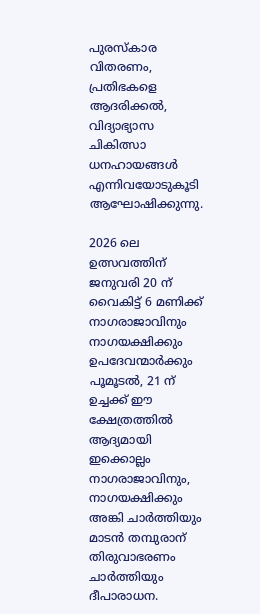പുരസ്‌കാര വിതരണം, പ്രതിഭകളെ ആദരിക്കല്‍, വിദ്യാഭ്യാസ ചികിത്സാ ധനഹായങ്ങള്‍ എന്നിവയോടുകൂടി ആഘോഷിക്കുന്നു.

2026 ലെ ഉത്സവത്തിന് ജനുവരി 20 ന് വൈകിട്ട് 6 മണിക്ക് നാഗരാജാവിനും നാഗയക്ഷിക്കും ഉപദേവന്മാര്‍ക്കും പൂമൂടല്‍, 21 ന് ഉച്ചക്ക് ഈ ക്ഷേത്രത്തില്‍ ആദ്യമായി ഇക്കൊല്ലം നാഗരാജാവിനും, നാഗയക്ഷിക്കും അങ്കി ചാര്‍ത്തിയും മാടന്‍ തമ്പുരാന് തിരുവാഭരണം ചാര്‍ത്തിയും ദീപാരാധന.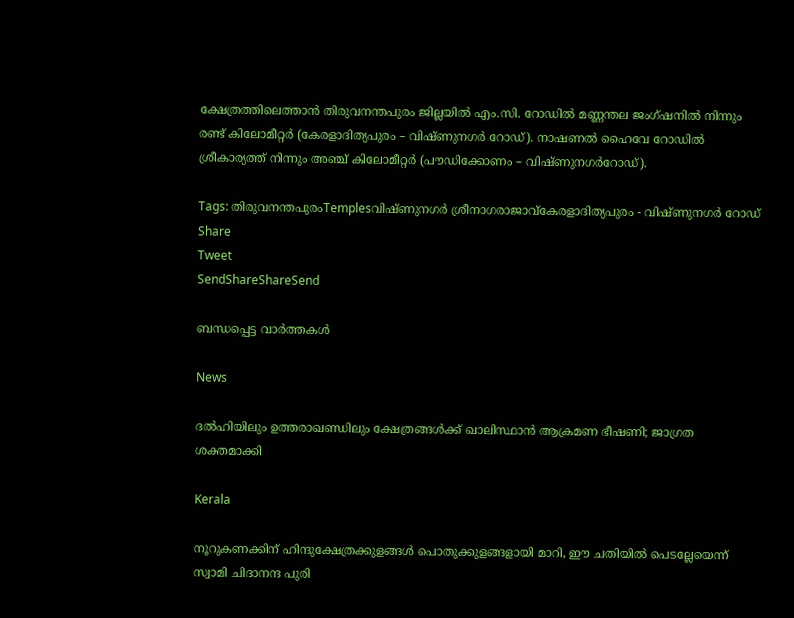ക്ഷേത്രത്തിലെത്താന്‍ തിരുവനന്തപുരം ജില്ലയില്‍ എം.സി. റോഡില്‍ മണ്ണന്തല ജംഗ്ഷനില്‍ നിന്നും രണ്ട് കിലോമീറ്റര്‍ (കേരളാദിത്യപുരം – വിഷ്ണുനഗര്‍ റോഡ്). നാഷണല്‍ ഹൈവേ റോഡില്‍ ശ്രീകാര്യത്ത് നിന്നും അഞ്ച് കിലോമീറ്റര്‍ (പൗഡിക്കോണം – വിഷ്ണുനഗര്‍റോഡ്).

Tags: തിരുവനന്തപുരംTemplesവിഷ്ണുനഗര്‍ ശ്രീനാഗരാജാവ്കേരളാദിത്യപുരം - വിഷ്ണുനഗര്‍ റോഡ്
Share
Tweet
SendShareShareSend

ബന്ധപ്പെട്ട വാര്‍ത്തകള്‍

News

ദൽഹിയിലും ഉത്തരാഖണ്ഡിലും ക്ഷേത്രങ്ങൾക്ക് ഖാലിസ്ഥാൻ ആക്രമണ ഭീഷണി; ജാഗ്രത ശക്തമാക്കി

Kerala

നൂറുകണക്കിന് ഹിന്ദുക്ഷേത്രക്കുളങ്ങള്‍ പൊതുക്കുളങ്ങളായി മാറി, ഈ ചതിയില്‍ പെടല്ലേയെന്ന് സ്വാമി ചിദാനന്ദ പുരി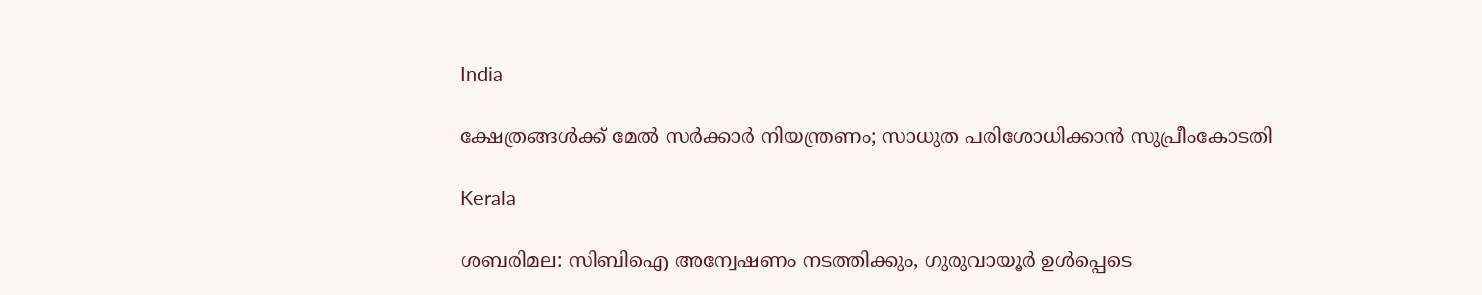India

ക്ഷേത്രങ്ങള്‍ക്ക് മേല്‍ സര്‍ക്കാര്‍ നിയന്ത്രണം; സാധുത പരിശോധിക്കാന്‍ സുപ്രീംകോടതി

Kerala

ശബരിമല: സിബിഐ അന്വേഷണം നടത്തിക്കും, ഗുരുവായൂർ ഉൾപ്പെടെ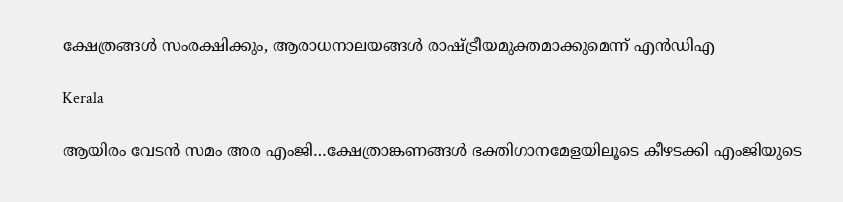ക്ഷേത്രങ്ങൾ സംരക്ഷിക്കും, ആരാധനാലയങ്ങൾ രാഷ്‌ട്രീയമുക്തമാക്കുമെന്ന് എൻഡിഎ

Kerala

ആയിരം വേടന്‍ സമം അര എംജി…ക്ഷേത്രാങ്കണങ്ങള്‍ ഭക്തിഗാനമേളയിലൂടെ കീഴടക്കി എംജിയുടെ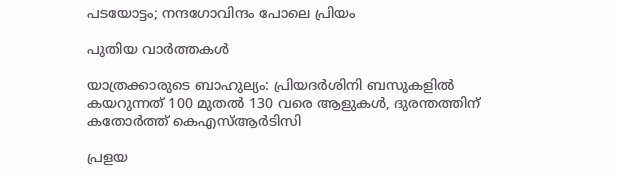പടയോട്ടം; നന്ദഗോവിന്ദം പോലെ പ്രിയം

പുതിയ വാര്‍ത്തകള്‍

യാത്രക്കാരുടെ ബാഹുല്യം: പ്രിയദർശിനി ബസുകളിൽ കയറുന്നത് 100 മുതല്‍ 130 വരെ ആളുകൾ, ദുരന്തത്തിന് കതോര്‍ത്ത് കെഎസ്ആര്‍ടിസി

പ്രളയ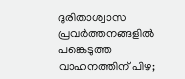ദുരിതാശ്വാസ പ്രവർത്തനങ്ങളിൽ പങ്കെടുത്ത വാഹനത്തിന് പിഴ;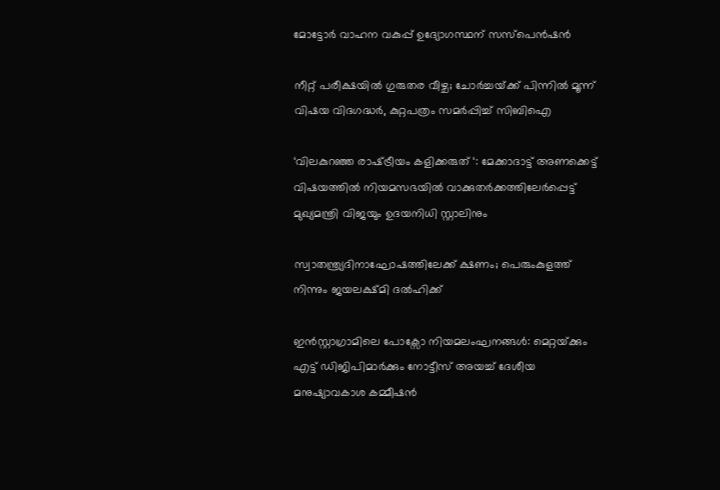മോട്ടോർ വാഹന വകുപ്പ് ഉദ്യോഗസ്ഥന് സസ്‌പെൻഷൻ

നീറ്റ് പരീക്ഷയിൽ ഗുരുതര വീഴ്ച; ചോർച്ചയ്‌ക്ക് പിന്നിൽ മൂന്ന് വിഷയ വിദഗദ്ധർ, കുറ്റപത്രം സമർപ്പിച്ച് സിബിഐ

‘വിലകുറഞ്ഞ രാഷ്‌ട്രീയം കളിക്കരുത് ‘: മേക്കാദാട്ട് അണക്കെട്ട് വിഷയത്തിൽ നിയമസഭയിൽ വാക്കുതർക്കത്തിലേർപ്പെട്ട് മുഖ്യമന്ത്രി വിജയും ഉദയനിധി സ്റ്റാലിനും

സ്വാതന്ത്ര്യദിനാഘോഷത്തിലേക്ക് ക്ഷണം; പെരുംകുളത്ത് നിന്നും ജയലക്ഷ്മി ദൽഹിക്ക്

ഇൻസ്റ്റാഗ്രാമിലെ പോക്സോ നിയമലംഘനങ്ങൾ: മെറ്റയ്‌ക്കും എട്ട് ഡിജിപിമാർക്കും നോട്ടീസ് അയച്ച് ദേശീയ മനുഷ്യാവകാശ കമ്മീഷൻ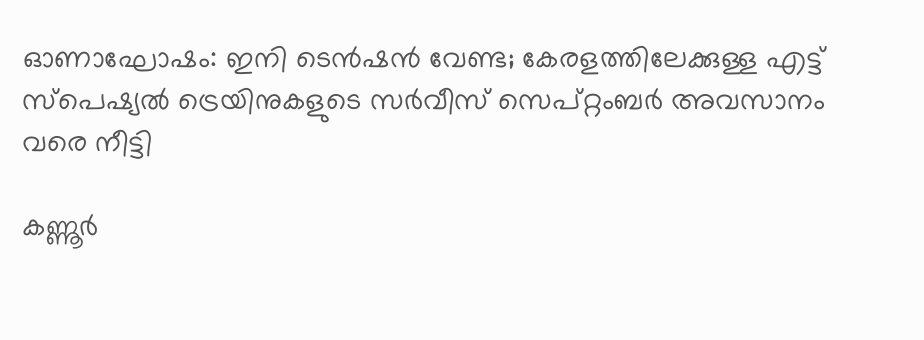ഓണാഘോഷം: ഇനി ടെന്‍ഷന്‍ വേണ്ട; കേരളത്തിലേക്കുള്ള എട്ട്‌ സ്‌പെഷ്യല്‍ ട്രെയിനുകളുടെ സര്‍വീസ് സെപ്റ്റംബര്‍ അവസാനം വരെ നീട്ടി

കണ്ണൂർ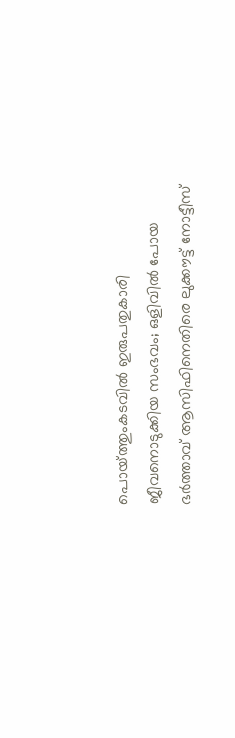പൊയ്‌ത്തുംകടവിൽ ഇരുപതുകാരി ജീവനൊടുക്കിയ സംഭവം; ഒളിവിൽ പോയ ഭർത്താവ് ആസിഫിനെതിരെ ലുക്കൗട്ട് നോട്ടീസ്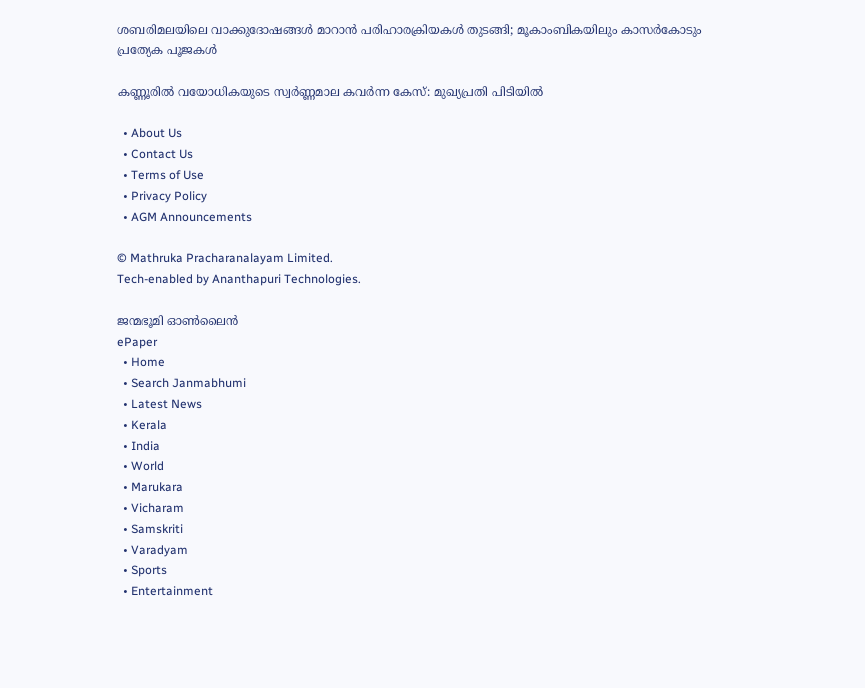ശബരിമലയിലെ വാക്കുദോഷങ്ങൾ മാറാൻ പരിഹാരക്രിയകൾ തുടങ്ങി; മൂകാംബികയിലും കാസർകോടും പ്രത്യേക പൂജകൾ

കണ്ണൂരിൽ വയോധികയുടെ സ്വർണ്ണമാല കവർന്ന കേസ്: മുഖ്യപ്രതി പിടിയിൽ

  • About Us
  • Contact Us
  • Terms of Use
  • Privacy Policy
  • AGM Announcements

© Mathruka Pracharanalayam Limited.
Tech-enabled by Ananthapuri Technologies.

ജന്മഭൂമി ഓണ്‍ലൈന്‍
ePaper
  • Home
  • Search Janmabhumi
  • Latest News
  • Kerala
  • India
  • World
  • Marukara
  • Vicharam
  • Samskriti
  • Varadyam
  • Sports
  • Entertainment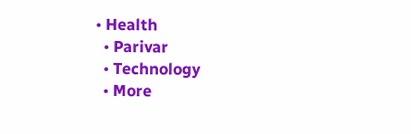• Health
  • Parivar
  • Technology
  • More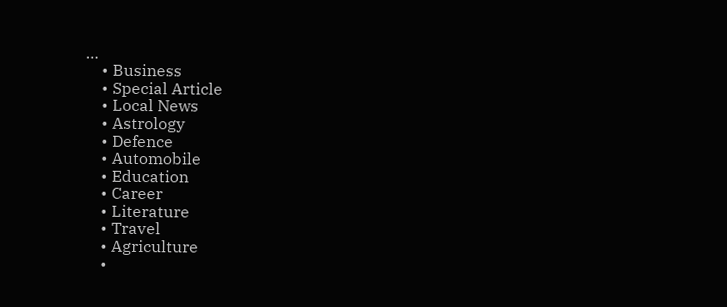…
    • Business
    • Special Article
    • Local News
    • Astrology
    • Defence
    • Automobile
    • Education
    • Career
    • Literature
    • Travel
    • Agriculture
    •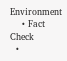Environment
    • Fact Check
  •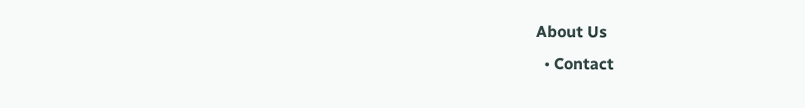About Us
  • Contact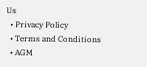Us
  • Privacy Policy
  • Terms and Conditions
  • AGM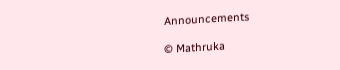Announcements

© Mathruka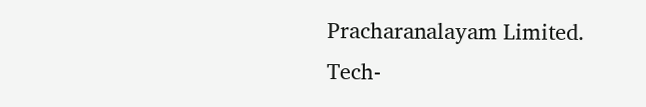Pracharanalayam Limited.
Tech-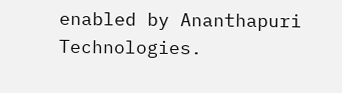enabled by Ananthapuri Technologies.